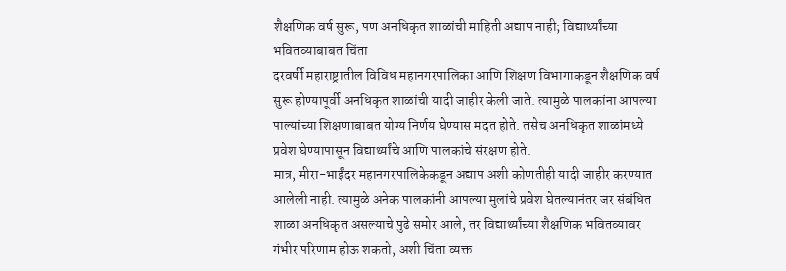शैक्षणिक वर्ष सुरू, पण अनधिकृत शाळांची माहिती अद्याप नाही; विद्यार्थ्यांच्या भवितव्याबाबत चिंता
दरवर्षी महाराष्ट्रातील विविध महानगरपालिका आणि शिक्षण विभागाकडून शैक्षणिक वर्ष सुरू होण्यापूर्वी अनधिकृत शाळांची यादी जाहीर केली जाते. त्यामुळे पालकांना आपल्या पाल्यांच्या शिक्षणाबाबत योग्य निर्णय घेण्यास मदत होते. तसेच अनधिकृत शाळांमध्ये प्रवेश घेण्यापासून विद्यार्थ्यांचे आणि पालकांचे संरक्षण होते.
मात्र, मीरा-भाईंदर महानगरपालिकेकडून अद्याप अशी कोणतीही यादी जाहीर करण्यात आलेली नाही. त्यामुळे अनेक पालकांनी आपल्या मुलांचे प्रवेश घेतल्यानंतर जर संबंधित शाळा अनधिकृत असल्याचे पुढे समोर आले, तर विद्यार्थ्यांच्या शैक्षणिक भवितव्यावर गंभीर परिणाम होऊ शकतो, अशी चिंता व्यक्त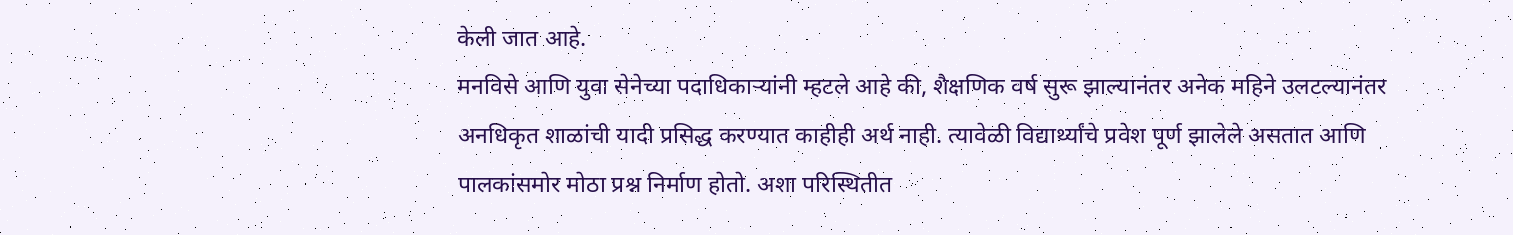केली जात आहे.
मनविसे आणि युवा सेनेच्या पदाधिकाऱ्यांनी म्हटले आहे की, शैक्षणिक वर्ष सुरू झाल्यानंतर अनेक महिने उलटल्यानंतर अनधिकृत शाळांची यादी प्रसिद्ध करण्यात काहीही अर्थ नाही. त्यावेळी विद्यार्थ्यांचे प्रवेश पूर्ण झालेले असतात आणि पालकांसमोर मोठा प्रश्न निर्माण होतो. अशा परिस्थितीत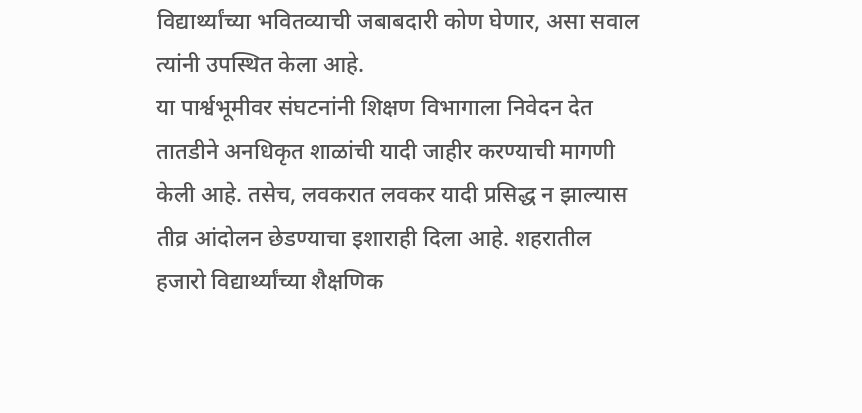विद्यार्थ्यांच्या भवितव्याची जबाबदारी कोण घेणार, असा सवाल त्यांनी उपस्थित केला आहे.
या पार्श्वभूमीवर संघटनांनी शिक्षण विभागाला निवेदन देत तातडीने अनधिकृत शाळांची यादी जाहीर करण्याची मागणी केली आहे. तसेच, लवकरात लवकर यादी प्रसिद्ध न झाल्यास तीव्र आंदोलन छेडण्याचा इशाराही दिला आहे. शहरातील हजारो विद्यार्थ्यांच्या शैक्षणिक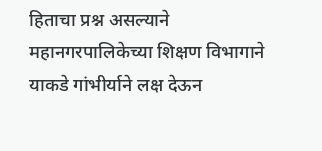हिताचा प्रश्न असल्याने महानगरपालिकेच्या शिक्षण विभागाने याकडे गांभीर्याने लक्ष देऊन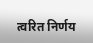त्वरित निर्णय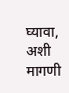घ्यावा, अशी मागणी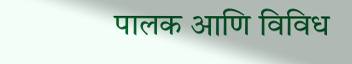पालक आणि विविध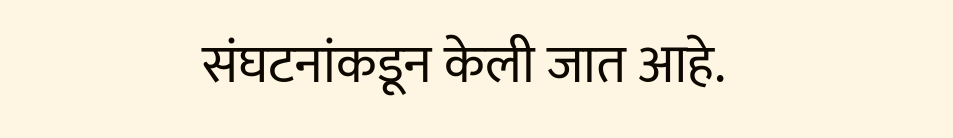संघटनांकडून केली जात आहे.